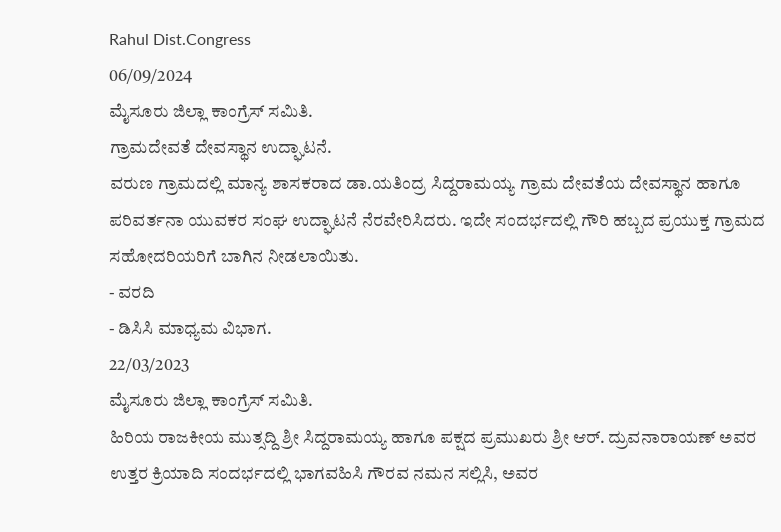Rahul Dist.Congress
06/09/2024
ಮೈಸೂರು ಜಿಲ್ಲಾ ಕಾಂಗ್ರೆಸ್ ಸಮಿತಿ.
ಗ್ರಾಮದೇವತೆ ದೇವಸ್ಥಾನ ಉದ್ಘಾಟನೆ.
ವರುಣ ಗ್ರಾಮದಲ್ಲಿ ಮಾನ್ಯ ಶಾಸಕರಾದ ಡಾ.ಯತಿಂದ್ರ ಸಿದ್ದರಾಮಯ್ಯ ಗ್ರಾಮ ದೇವತೆಯ ದೇವಸ್ಥಾನ ಹಾಗೂ ಪರಿವರ್ತನಾ ಯುವಕರ ಸಂಘ ಉದ್ಘಾಟನೆ ನೆರವೇರಿಸಿದರು. ಇದೇ ಸಂದರ್ಭದಲ್ಲಿ ಗೌರಿ ಹಬ್ಬದ ಪ್ರಯುಕ್ತ ಗ್ರಾಮದ ಸಹೋದರಿಯರಿಗೆ ಬಾಗಿನ ನೀಡಲಾಯಿತು.
- ವರದಿ
- ಡಿಸಿಸಿ ಮಾಧ್ಯಮ ವಿಭಾಗ.
22/03/2023
ಮೈಸೂರು ಜಿಲ್ಲಾ ಕಾಂಗ್ರೆಸ್ ಸಮಿತಿ.
ಹಿರಿಯ ರಾಜಕೀಯ ಮುತ್ಸದ್ದಿ ಶ್ರೀ ಸಿದ್ದರಾಮಯ್ಯ ಹಾಗೂ ಪಕ್ಷದ ಪ್ರಮುಖರು ಶ್ರೀ ಆರ್. ದ್ರುವನಾರಾಯಣ್ ಅವರ ಉತ್ತರ ಕ್ರಿಯಾದಿ ಸಂದರ್ಭದಲ್ಲಿ ಭಾಗವಹಿಸಿ ಗೌರವ ನಮನ ಸಲ್ಲಿಸಿ, ಅವರ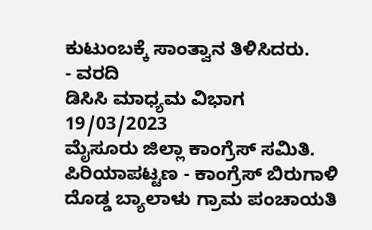ಕುಟುಂಬಕ್ಕೆ ಸಾಂತ್ವಾನ ತಿಳಿಸಿದರು.
- ವರದಿ
ಡಿಸಿಸಿ ಮಾಧ್ಯಮ ವಿಭಾಗ
19/03/2023
ಮೈಸೂರು ಜಿಲ್ಲಾ ಕಾಂಗ್ರೆಸ್ ಸಮಿತಿ.
ಪಿರಿಯಾಪಟ್ಟಣ - ಕಾಂಗ್ರೆಸ್ ಬಿರುಗಾಳಿ
ದೊಡ್ಡ ಬ್ಯಾಲಾಳು ಗ್ರಾಮ ಪಂಚಾಯತಿ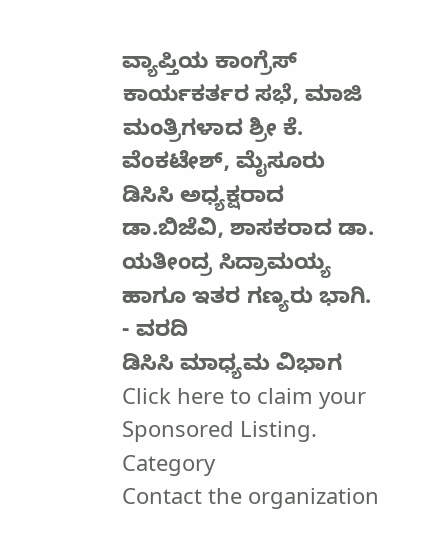ವ್ಯಾಪ್ತಿಯ ಕಾಂಗ್ರೆಸ್ ಕಾರ್ಯಕರ್ತರ ಸಭೆ, ಮಾಜಿ ಮಂತ್ರಿಗಳಾದ ಶ್ರೀ ಕೆ. ವೆಂಕಟೇಶ್, ಮೈಸೂರು ಡಿಸಿಸಿ ಅಧ್ಯಕ್ಷರಾದ ಡಾ.ಬಿಜೆವಿ, ಶಾಸಕರಾದ ಡಾ. ಯತೀಂದ್ರ ಸಿದ್ರಾಮಯ್ಯ ಹಾಗೂ ಇತರ ಗಣ್ಯರು ಭಾಗಿ.
- ವರದಿ
ಡಿಸಿಸಿ ಮಾಧ್ಯಮ ವಿಭಾಗ
Click here to claim your Sponsored Listing.
Category
Contact the organization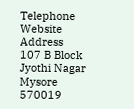Telephone
Website
Address
107 B Block Jyothi Nagar
Mysore
570019